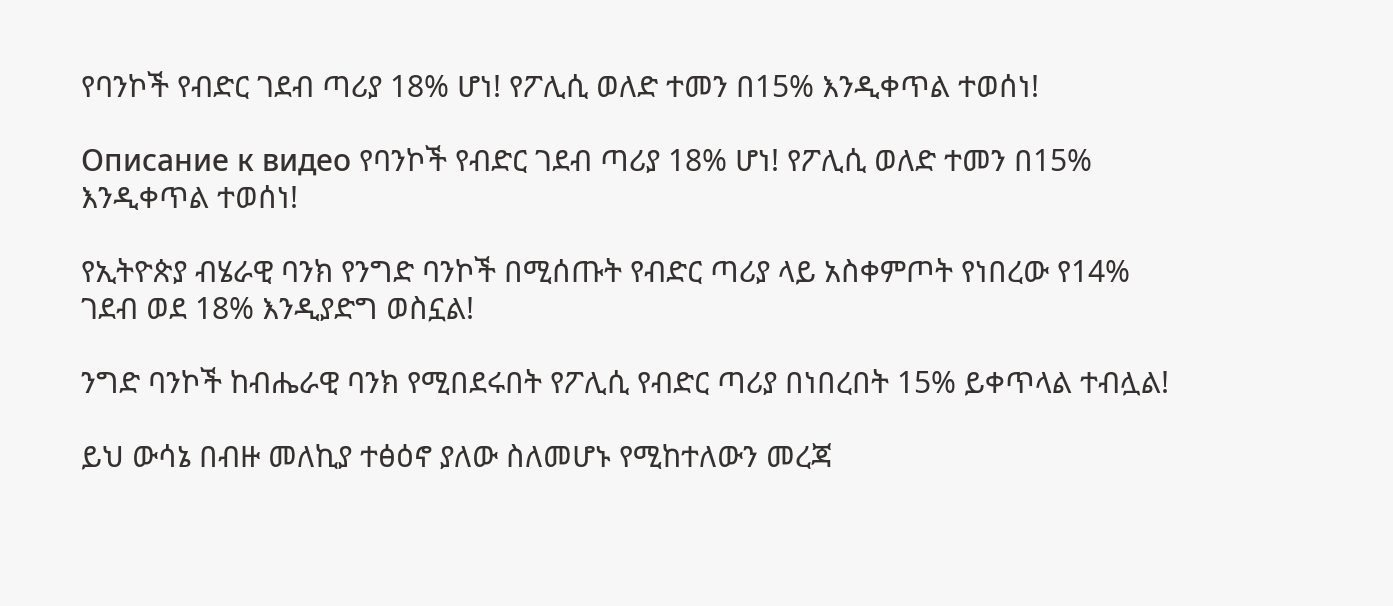የባንኮች የብድር ገደብ ጣሪያ 18% ሆነ! የፖሊሲ ወለድ ተመን በ15% እንዲቀጥል ተወሰነ!

Описание к видео የባንኮች የብድር ገደብ ጣሪያ 18% ሆነ! የፖሊሲ ወለድ ተመን በ15% እንዲቀጥል ተወሰነ!

የኢትዮጵያ ብሄራዊ ባንክ የንግድ ባንኮች በሚሰጡት የብድር ጣሪያ ላይ አስቀምጦት የነበረው የ14% ገደብ ወደ 18% እንዲያድግ ወስኗል!

ንግድ ባንኮች ከብሔራዊ ባንክ የሚበደሩበት የፖሊሲ የብድር ጣሪያ በነበረበት 15% ይቀጥላል ተብሏል!

ይህ ውሳኔ በብዙ መለኪያ ተፅዕኖ ያለው ስለመሆኑ የሚከተለውን መረጃ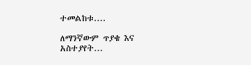ተመልከቱ....

ለማንኛውም ጥያቄ እና አስተያየት...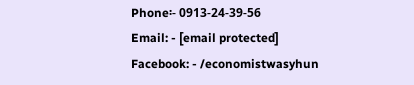Phone፡- 0913-24-39-56
Email: - [email protected]
Facebook: - /economistwasyhun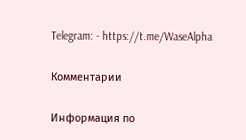Telegram: - https://t.me/WaseAlpha

Комментарии

Информация по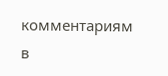комментариям в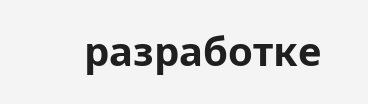разработке